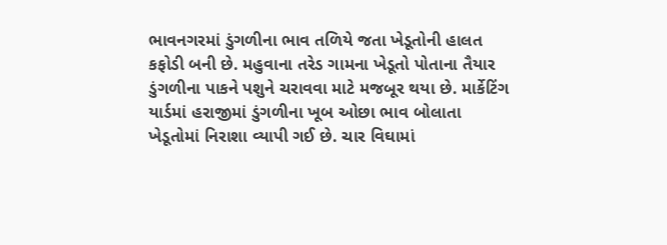ભાવનગરમાં ડુંગળીના ભાવ તળિયે જતા ખેડૂતોની હાલત કફોડી બની છે. મહુવાના તરેડ ગામના ખેડૂતો પોતાના તૈયાર ડુંગળીના પાકને પશુને ચરાવવા માટે મજબૂર થયા છે. માર્કેટિંગ યાર્ડમાં હરાજીમાં ડુંગળીના ખૂબ ઓછા ભાવ બોલાતા ખેડૂતોમાં નિરાશા વ્યાપી ગઈ છે. ચાર વિઘામાં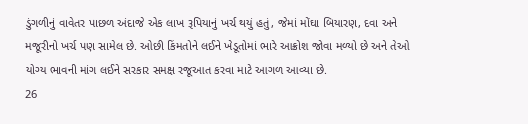ડુંગળીનું વાવેતર પાછળ અંદાજે એક લાખ રૂપિયાનું ખર્ચ થયું હતું, જેમાં મોંઘા બિયારણ, દવા અને મજૂરીનો ખર્ચ પણ સામેલ છે. ઓછી કિંમતોને લઈને ખેડૂતોમાં ભારે આક્રોશ જોવા મળ્યો છે અને તેઓ યોગ્ય ભાવની માંગ લઈને સરકાર સમક્ષ રજૂઆત કરવા માટે આગળ આવ્યા છે.
26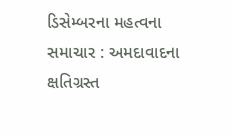ડિસેમ્બરના મહત્વના સમાચાર : અમદાવાદના ક્ષતિગ્રસ્ત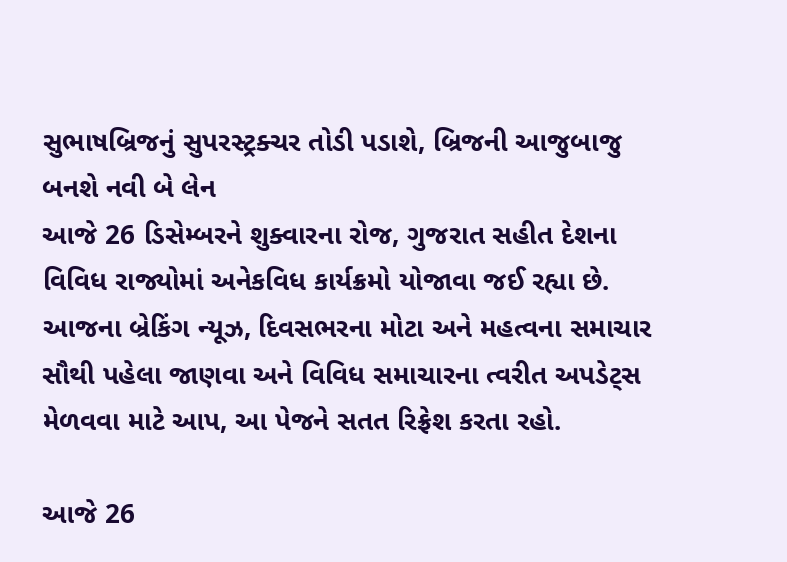સુભાષબ્રિજનું સુપરસ્ટ્રક્ચર તોડી પડાશે, બ્રિજની આજુબાજુ બનશે નવી બે લેન
આજે 26 ડિસેમ્બરને શુક્વારના રોજ, ગુજરાત સહીત દેશના વિવિધ રાજ્યોમાં અનેકવિધ કાર્યક્રમો યોજાવા જઈ રહ્યા છે. આજના બ્રેકિંગ ન્યૂઝ, દિવસભરના મોટા અને મહત્વના સમાચાર સૌથી પહેલા જાણવા અને વિવિધ સમાચારના ત્વરીત અપડેટ્સ મેળવવા માટે આપ, આ પેજને સતત રિફ્રેશ કરતા રહો.

આજે 26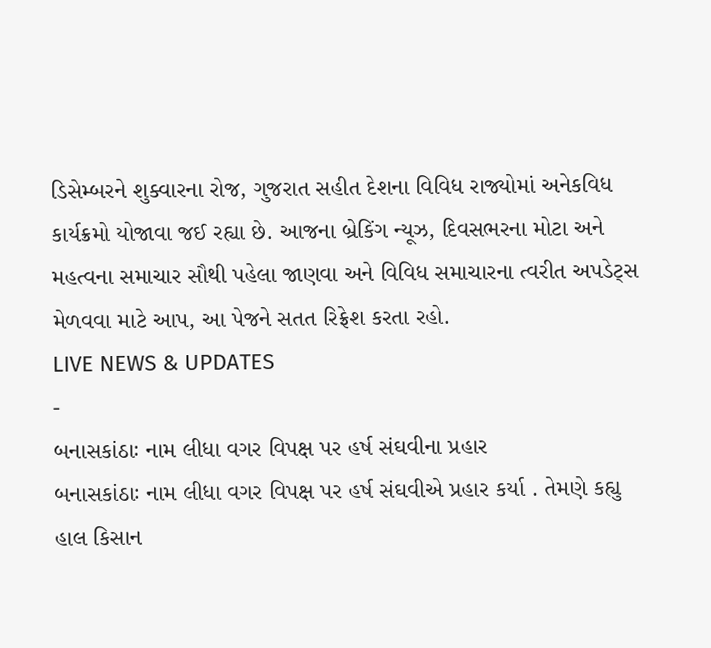ડિસેમ્બરને શુક્વારના રોજ, ગુજરાત સહીત દેશના વિવિધ રાજ્યોમાં અનેકવિધ કાર્યક્રમો યોજાવા જઈ રહ્યા છે. આજના બ્રેકિંગ ન્યૂઝ, દિવસભરના મોટા અને મહત્વના સમાચાર સૌથી પહેલા જાણવા અને વિવિધ સમાચારના ત્વરીત અપડેટ્સ મેળવવા માટે આપ, આ પેજને સતત રિફ્રેશ કરતા રહો.
LIVE NEWS & UPDATES
-
બનાસકાંઠાઃ નામ લીધા વગર વિપક્ષ પર હર્ષ સંઘવીના પ્રહાર
બનાસકાંઠાઃ નામ લીધા વગર વિપક્ષ પર હર્ષ સંઘવીએ પ્રહાર કર્યા . તેમણે કહ્યુ હાલ કિસાન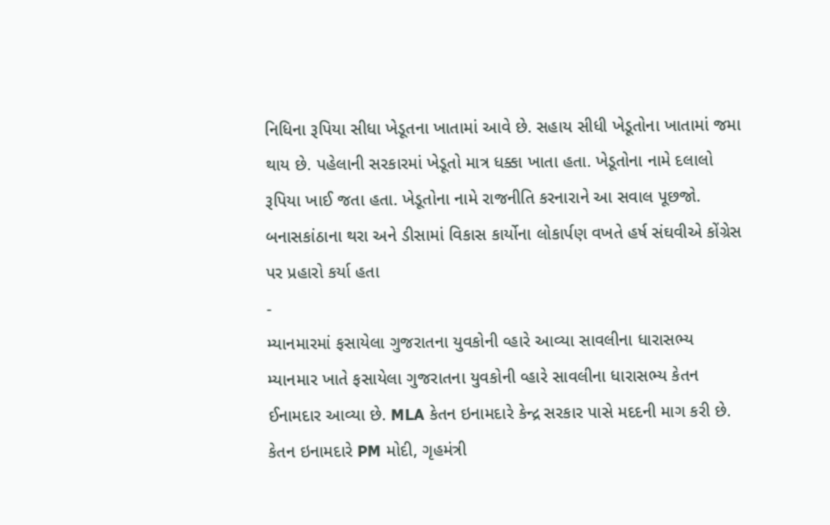નિધિના રૂપિયા સીધા ખેડૂતના ખાતામાં આવે છે. સહાય સીધી ખેડૂતોના ખાતામાં જમા થાય છે. પહેલાની સરકારમાં ખેડૂતો માત્ર ધક્કા ખાતા હતા. ખેડૂતોના નામે દલાલો રૂપિયા ખાઈ જતા હતા. ખેડૂતોના નામે રાજનીતિ કરનારાને આ સવાલ પૂછજો. બનાસકાંઠાના થરા અને ડીસામાં વિકાસ કાર્યોના લોકાર્પણ વખતે હર્ષ સંઘવીએ કોંગ્રેસ પર પ્રહારો કર્યા હતા
-
મ્યાનમારમાં ફસાયેલા ગુજરાતના યુવકોની વ્હારે આવ્યા સાવલીના ધારાસભ્ય
મ્યાનમાર ખાતે ફસાયેલા ગુજરાતના યુવકોની વ્હારે સાવલીના ધારાસભ્ય કેતન ઈનામદાર આવ્યા છે. MLA કેતન ઇનામદારે કેન્દ્ર સરકાર પાસે મદદની માગ કરી છે. કેતન ઇનામદારે PM મોદી, ગૃહમંત્રી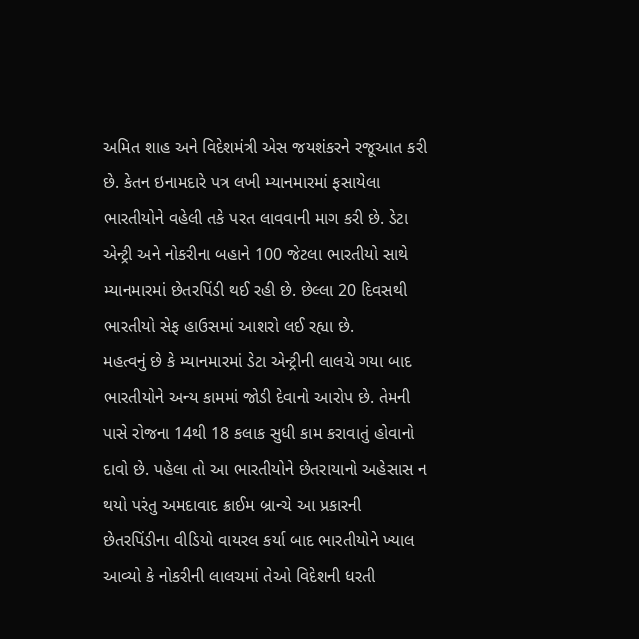અમિત શાહ અને વિદેશમંત્રી એસ જયશંકરને રજૂઆત કરી છે. કેતન ઇનામદારે પત્ર લખી મ્યાનમારમાં ફસાયેલા ભારતીયોને વહેલી તકે પરત લાવવાની માગ કરી છે. ડેટા એન્ટ્રી અને નોકરીના બહાને 100 જેટલા ભારતીયો સાથે મ્યાનમારમાં છેતરપિંડી થઈ રહી છે. છેલ્લા 20 દિવસથી ભારતીયો સેફ હાઉસમાં આશરો લઈ રહ્યા છે.
મહત્વનું છે કે મ્યાનમારમાં ડેટા એન્ટ્રીની લાલચે ગયા બાદ ભારતીયોને અન્ય કામમાં જોડી દેવાનો આરોપ છે. તેમની પાસે રોજના 14થી 18 કલાક સુધી કામ કરાવાતું હોવાનો દાવો છે. પહેલા તો આ ભારતીયોને છેતરાયાનો અહેસાસ ન થયો પરંતુ અમદાવાદ ક્રાઈમ બ્રાન્ચે આ પ્રકારની છેતરપિંડીના વીડિયો વાયરલ કર્યા બાદ ભારતીયોને ખ્યાલ આવ્યો કે નોકરીની લાલચમાં તેઓ વિદેશની ધરતી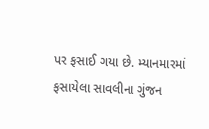પર ફસાઈ ગયા છે. મ્યાનમારમાં ફસાયેલા સાવલીના ગુંજન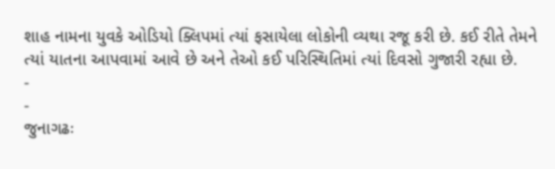શાહ નામના યુવકે ઓડિયો ક્લિપમાં ત્યાં ફસાયેલા લોકોની વ્યથા રજૂ કરી છે. કઈ રીતે તેમને ત્યાં યાતના આપવામાં આવે છે અને તેઓ કઈ પરિસ્થિતિમાં ત્યાં દિવસો ગુજારી રહ્યા છે.
-
-
જુનાગઢઃ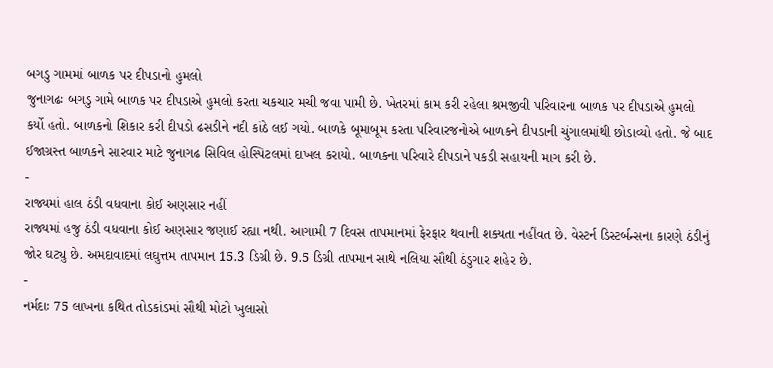બગડુ ગામમાં બાળક પર દીપડાનો હુમલો
જુનાગઢઃ બગડુ ગામે બાળક પર દીપડાએ હુમલો કરતા ચકચાર મચી જવા પામી છે. ખેતરમાં કામ કરી રહેલા શ્રમજીવી પરિવારના બાળક પર દીપડાએ હુમલો કર્યો હતો. બાળકનો શિકાર કરી દીપડો ઢસડીને નદી કાંઠે લઈ ગયો. બાળકે બૂમાબૂમ કરતા પરિવારજનોએ બાળકને દીપડાની ચુંગાલમાંથી છોડાવ્યો હતો. જે બાદ ઈજાગ્રસ્ત બાળકને સારવાર માટે જુનાગઢ સિવિલ હોસ્પિટલમાં દાખલ કરાયો. બાળકના પરિવારે દીપડાને પકડી સહાયની માગ કરી છે.
-
રાજ્યમાં હાલ ઠંડી વધવાના કોઈ અણસાર નહીં
રાજ્યમાં હજુ ઠંડી વધવાના કોઈ અણસાર જણાઈ રહ્યા નથી. આગામી 7 દિવસ તાપમાનમાં ફેરફાર થવાની શક્યતા નહીંવત છે. વેસ્ટર્ન ડિસ્ટર્બન્સના કારણે ઠંડીનું જોર ઘટ્યુ છે. અમદાવાદમાં લઘુત્તમ તાપમાન 15.3 ડિગ્રી છે. 9.5 ડિગ્રી તાપમાન સાથે નલિયા સૌથી ઠંડુગાર શહેર છે.
-
નર્મદાઃ 75 લાખના કથિત તોડકાંડમાં સૌથી મોટો ખુલાસો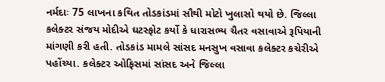નર્મદાઃ 75 લાખના કથિત તોડકાંડમાં સૌથી મોટો ખુલાસો થયો છે. જિલ્લા કલેક્ટર સંજય મોદીએ ઘટસ્ફોટ કર્યો કે ધારાસભ્ય ચૈતર વસાવાએ રૂપિયાની માંગણી કરી હતી. તોડકાંડ મામલે સાંસદ મનસુખ વસાવા કલેક્ટર કચેરીએ પહોંચ્યા. કલેક્ટર ઓફિસમાં સાંસદ અને જિલ્લા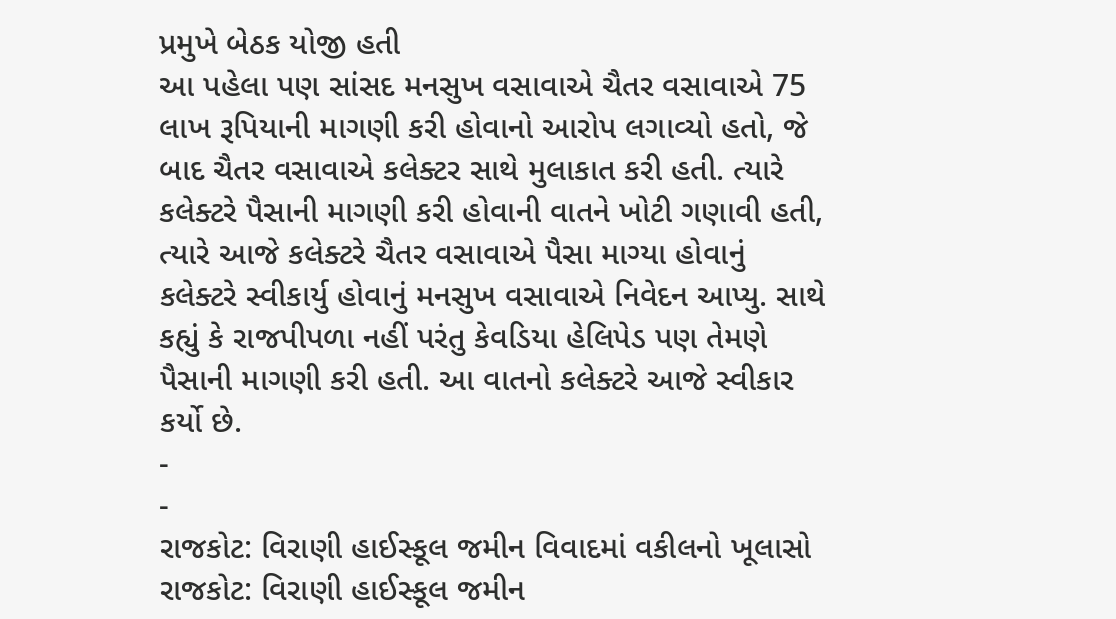પ્રમુખે બેઠક યોજી હતી
આ પહેલા પણ સાંસદ મનસુખ વસાવાએ ચૈતર વસાવાએ 75 લાખ રૂપિયાની માગણી કરી હોવાનો આરોપ લગાવ્યો હતો, જે બાદ ચૈતર વસાવાએ કલેક્ટર સાથે મુલાકાત કરી હતી. ત્યારે કલેક્ટરે પૈસાની માગણી કરી હોવાની વાતને ખોટી ગણાવી હતી, ત્યારે આજે કલેક્ટરે ચૈતર વસાવાએ પૈસા માગ્યા હોવાનું કલેક્ટરે સ્વીકાર્યુ હોવાનું મનસુખ વસાવાએ નિવેદન આપ્યુ. સાથે કહ્યું કે રાજપીપળા નહીં પરંતુ કેવડિયા હેલિપેડ પણ તેમણે પૈસાની માગણી કરી હતી. આ વાતનો કલેક્ટરે આજે સ્વીકાર કર્યો છે.
-
-
રાજકોટ: વિરાણી હાઈસ્કૂલ જમીન વિવાદમાં વકીલનો ખૂલાસો
રાજકોટ: વિરાણી હાઈસ્કૂલ જમીન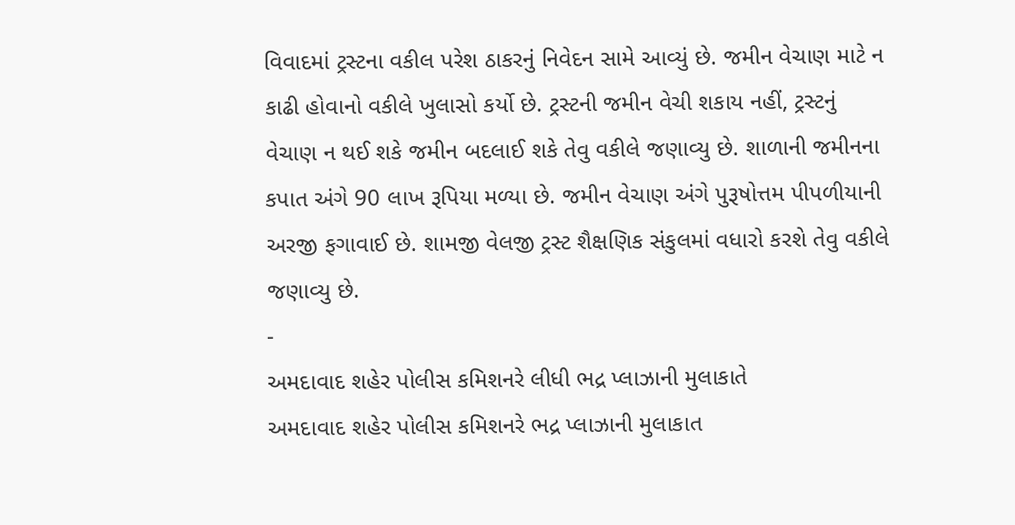વિવાદમાં ટ્રસ્ટના વકીલ પરેશ ઠાકરનું નિવેદન સામે આવ્યું છે. જમીન વેચાણ માટે ન કાઢી હોવાનો વકીલે ખુલાસો કર્યો છે. ટ્રસ્ટની જમીન વેચી શકાય નહીં, ટ્રસ્ટનું વેચાણ ન થઈ શકે જમીન બદલાઈ શકે તેવુ વકીલે જણાવ્યુ છે. શાળાની જમીનના કપાત અંગે 90 લાખ રૂપિયા મળ્યા છે. જમીન વેચાણ અંગે પુરૂષોત્તમ પીપળીયાની અરજી ફગાવાઈ છે. શામજી વેલજી ટ્રસ્ટ શૈક્ષણિક સંકુલમાં વધારો કરશે તેવુ વકીલે જણાવ્યુ છે.
-
અમદાવાદ શહેર પોલીસ કમિશનરે લીધી ભદ્ર પ્લાઝાની મુલાકાતે
અમદાવાદ શહેર પોલીસ કમિશનરે ભદ્ર પ્લાઝાની મુલાકાત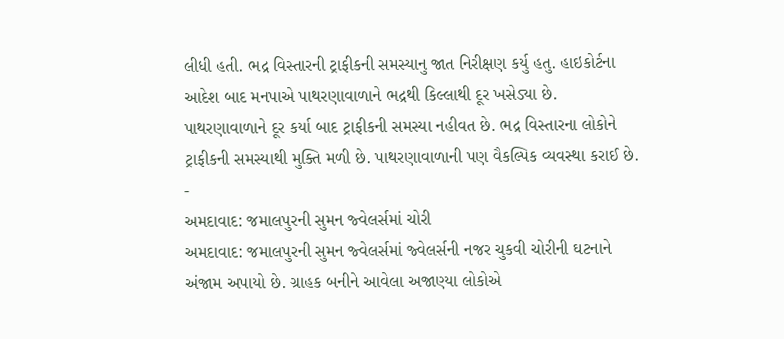લીધી હતી. ભદ્ર વિસ્તારની ટ્રાફીકની સમસ્યાનુ જાત નિરીક્ષણ કર્યુ હતુ. હાઇકોર્ટના આદેશ બાદ મનપાએ પાથરણાવાળાને ભદ્રથી કિલ્લાથી દૂર ખસેડ્યા છે. પાથરણાવાળાને દૂર કર્યા બાદ ટ્રાફીકની સમસ્યા નહીવત છે. ભદ્ર વિસ્તારના લોકોને ટ્રાફીકની સમસ્યાથી મુક્તિ મળી છે. પાથરણાવાળાની પણ વૈકલ્પિક વ્યવસ્થા કરાઈ છે.
-
અમદાવાદ: જમાલપુરની સુમન જ્વેલર્સમાં ચોરી
અમદાવાદ: જમાલપુરની સુમન જ્વેલર્સમાં જ્વેલર્સની નજર ચુકવી ચોરીની ઘટનાને અંજામ અપાયો છે. ગ્રાહક બનીને આવેલા અજાણ્યા લોકોએ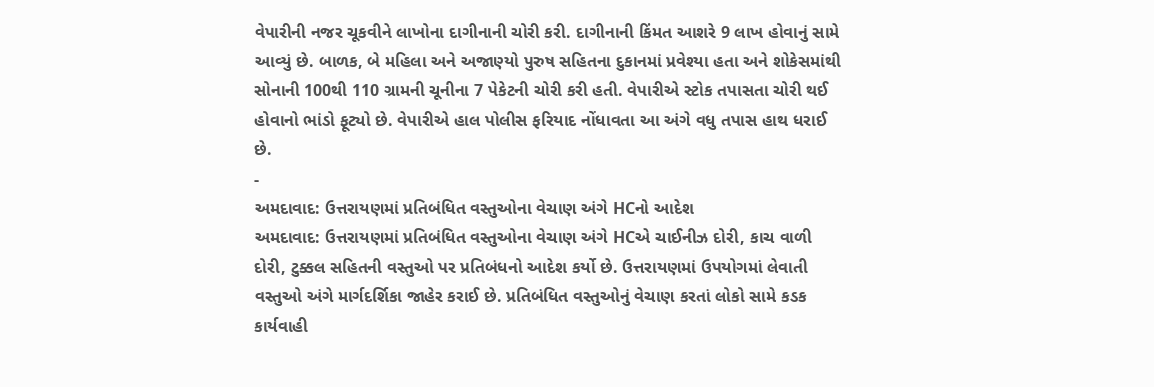વેપારીની નજર ચૂકવીને લાખોના દાગીનાની ચોરી કરી. દાગીનાની કિંમત આશરે 9 લાખ હોવાનું સામે આવ્યું છે. બાળક, બે મહિલા અને અજાણ્યો પુરુષ સહિતના દુકાનમાં પ્રવેશ્યા હતા અને શોકેસમાંથી સોનાની 100થી 110 ગ્રામની ચૂનીના 7 પેકેટની ચોરી કરી હતી. વેપારીએ સ્ટોક તપાસતા ચોરી થઈ હોવાનો ભાંડો ફૂટ્યો છે. વેપારીએ હાલ પોલીસ ફરિયાદ નોંધાવતા આ અંગે વધુ તપાસ હાથ ધરાઈ છે.
-
અમદાવાદ: ઉત્તરાયણમાં પ્રતિબંધિત વસ્તુઓના વેચાણ અંગે HCનો આદેશ
અમદાવાદ: ઉત્તરાયણમાં પ્રતિબંધિત વસ્તુઓના વેચાણ અંગે HCએ ચાઈનીઝ દોરી, કાચ વાળી દોરી, ટુક્કલ સહિતની વસ્તુઓ પર પ્રતિબંધનો આદેશ કર્યો છે. ઉત્તરાયણમાં ઉપયોગમાં લેવાતી વસ્તુઓ અંગે માર્ગદર્શિકા જાહેર કરાઈ છે. પ્રતિબંધિત વસ્તુઓનું વેચાણ કરતાં લોકો સામે કડક કાર્યવાહી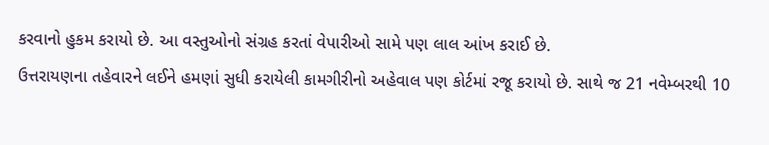કરવાનો હુકમ કરાયો છે. આ વસ્તુઓનો સંગ્રહ કરતાં વેપારીઓ સામે પણ લાલ આંખ કરાઈ છે.
ઉત્તરાયણના તહેવારને લઈને હમણાં સુધી કરાયેલી કામગીરીનો અહેવાલ પણ કોર્ટમાં રજૂ કરાયો છે. સાથે જ 21 નવેમ્બરથી 10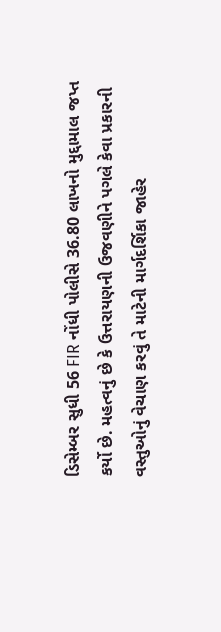ડિસેમ્બર સુધી 56 FIR નોંધી પોલીસે 36.80 લાખનો મુદ્દામાલ જપ્ત કર્યો છે. મહત્વનું છે કે ઉત્તરાયણની ઉજવણીને પગલે કેવા પ્રકારની વસ્તુઓનું વેચાણ કરવું તે માટેની માર્ગદર્શિકા જાહેર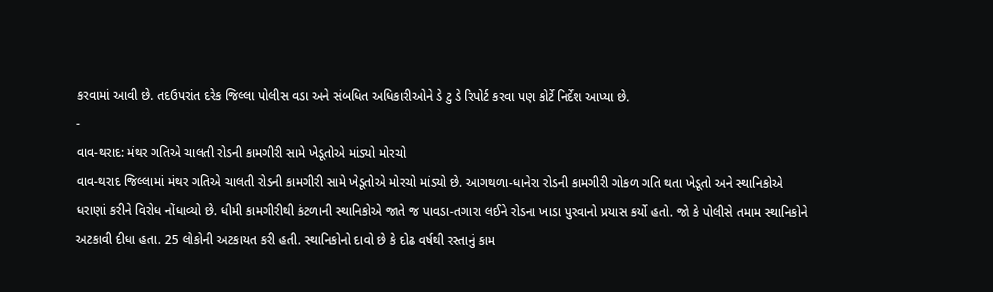કરવામાં આવી છે. તદઉપરાંત દરેક જિલ્લા પોલીસ વડા અને સંબધિત અધિકારીઓને ડે ટુ ડે રિપોર્ટ કરવા પણ કોર્ટે નિર્દેશ આપ્યા છે.
-
વાવ-થરાદ: મંથર ગતિએ ચાલતી રોડની કામગીરી સામે ખેડૂતોએ માંડ્યો મોરચો
વાવ-થરાદ જિલ્લામાં મંથર ગતિએ ચાલતી રોડની કામગીરી સામે ખેડૂતોએ મોરચો માંડ્યો છે. આગથળા-ધાનેરા રોડની કામગીરી ગોકળ ગતિ થતા ખેડૂતો અને સ્થાનિકોએ ધરાણાં કરીને વિરોધ નોંધાવ્યો છે. ધીમી કામગીરીથી કંટળાની સ્થાનિકોએ જાતે જ પાવડા-તગારા લઈને રોડના ખાડા પુરવાનો પ્રયાસ કર્યો હતો. જો કે પોલીસે તમામ સ્થાનિકોને અટકાવી દીધા હતા. 25 લોકોની અટકાયત કરી હતી. સ્થાનિકોનો દાવો છે કે દોઢ વર્ષથી રસ્તાનું કામ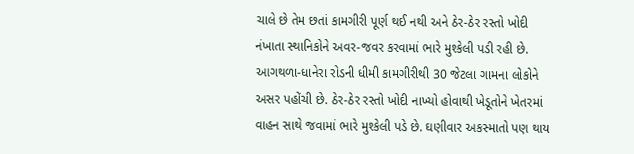ચાલે છે તેમ છતાં કામગીરી પૂર્ણ થઈ નથી અને ઠેર-ઠેર રસ્તો ખોદી નંખાતા સ્થાનિકોને અવર-જવર કરવામાં ભારે મુશ્કેલી પડી રહી છે. આગથળા-ધાનેરા રોડની ધીમી કામગીરીથી 30 જેટલા ગામના લોકોને અસર પહોંચી છે. ઠેર-ઠેર રસ્તો ખોદી નાખ્યો હોવાથી ખેડૂતોને ખેતરમાં વાહન સાથે જવામાં ભારે મુશ્કેલી પડે છે. ઘણીવાર અકસ્માતો પણ થાય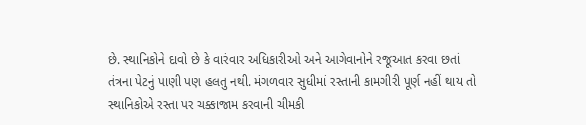છે. સ્થાનિકોને દાવો છે કે વારંવાર અધિકારીઓ અને આગેવાનોને રજૂઆત કરવા છતાં તંત્રના પેટનું પાણી પણ હલતુ નથી. મંગળવાર સુધીમાં રસ્તાની કામગીરી પૂર્ણ નહીં થાય તો સ્થાનિકોએ રસ્તા પર ચક્કાજામ કરવાની ચીમકી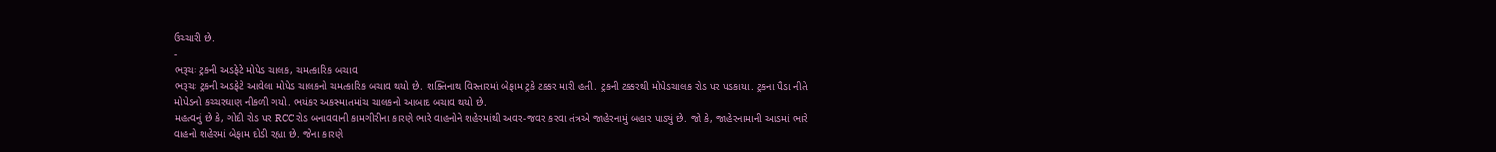ઉચ્ચારી છે.
-
ભરૂચઃ ટ્રકની અડફેટે મોપેડ ચાલક, ચમત્કારિક બચાવ
ભરૂચઃ ટ્રકની અડફેટે આવેલા મોપેડ ચાલકનો ચમત્કારિક બચાવ થયો છે. શક્તિનાથ વિસ્તારમાં બેફામ ટ્રકે ટક્કર મારી હતી. ટ્રકની ટક્કરથી મોપેડચાલક રોડ પર પડકાયા. ટ્રકના પૈડા નીતે મોપેડનો કચ્ચરઘાણ નીકળી ગયો. ભયંકર અકસ્માતમાંચ ચાલકનો આબાદ બચાવ થયો છે.
મહત્વનું છે કે, ગોદી રોડ પર RCC રોડ બનાવવાની કામગીરીના કારણે ભારે વાહનોને શહેરમાંથી અવર-જવર કરવા તંત્રએ જાહેરનામું બહાર પાડ્યું છે. જો કે, જાહેરનામાની આડમાં ભારે વાહનો શહેરમાં બેફામ દોડી રહ્યા છે. જેના કારણે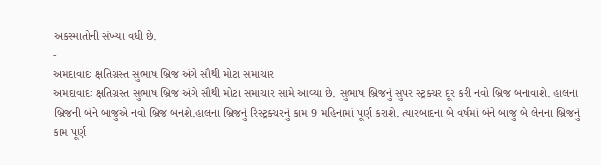અકસ્માતોની સંખ્યા વધી છે.
-
અમદાવાદઃ ક્ષતિગ્રસ્ત સુભાષ બ્રિજ અંગે સૌથી મોટા સમાચાર
અમદાવાદઃ ક્ષતિગ્રસ્ત સુભાષ બ્રિજ અંગે સૌથી મોટા સમાચાર સામે આવ્યા છે. સુભાષ બ્રિજનું સુપર સ્ટ્રક્ચર દૂર કરી નવો બ્રિજ બનાવાશે. હાલના બ્રિજની બંને બાજુએ નવો બ્રિજ બનશે.હાલના બ્રિજનું રિસ્ટ્રક્ચરનું કામ 9 મહિનામાં પૂર્ણ કરાશે. ત્યારબાદના બે વર્ષમાં બંને બાજુ બે લેનના બ્રિજનું કામ પૂર્ણ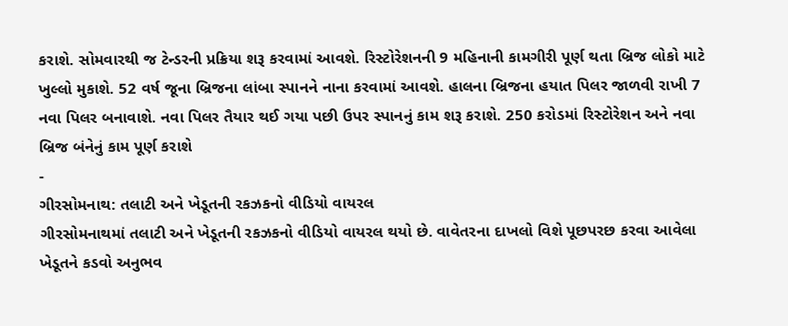કરાશે. સોમવારથી જ ટેન્ડરની પ્રક્રિયા શરૂ કરવામાં આવશે. રિસ્ટોરેશનની 9 મહિનાની કામગીરી પૂર્ણ થતા બ્રિજ લોકો માટે ખુલ્લો મુકાશે. 52 વર્ષ જૂના બ્રિજના લાંબા સ્પાનને નાના કરવામાં આવશે. હાલના બ્રિજના હયાત પિલર જાળવી રાખી 7 નવા પિલર બનાવાશે. નવા પિલર તૈયાર થઈ ગયા પછી ઉપર સ્પાનનું કામ શરૂ કરાશે. 250 કરોડમાં રિસ્ટોરેશન અને નવા બ્રિજ બંનેનું કામ પૂર્ણ કરાશે
-
ગીરસોમનાથ: તલાટી અને ખેડૂતની રકઝકનો વીડિયો વાયરલ
ગીરસોમનાથમાં તલાટી અને ખેડૂતની રકઝકનો વીડિયો વાયરલ થયો છે. વાવેતરના દાખલો વિશે પૂછપરછ કરવા આવેલા ખેડૂતને કડવો અનુભવ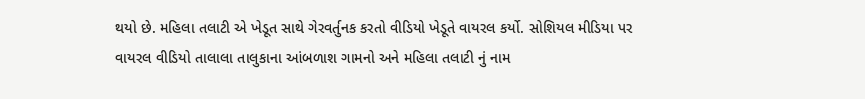થયો છે. મહિલા તલાટી એ ખેડૂત સાથે ગેરવર્તુનક કરતો વીડિયો ખેડૂતે વાયરલ કર્યો. સોશિયલ મીડિયા પર વાયરલ વીડિયો તાલાલા તાલુકાના આંબળાશ ગામનો અને મહિલા તલાટી નું નામ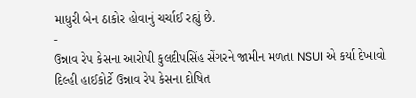માધુરી બેન ઠાકોર હોવાનું ચર્ચાઈ રહ્યું છે.
-
ઉન્નાવ રેપ કેસના આરોપી કુલદીપસિંહ સેંગરને જામીન મળતા NSUI એ કર્યા દેખાવો
દિલ્હી હાઈકોર્ટે ઉન્નાવ રેપ કેસના દોષિત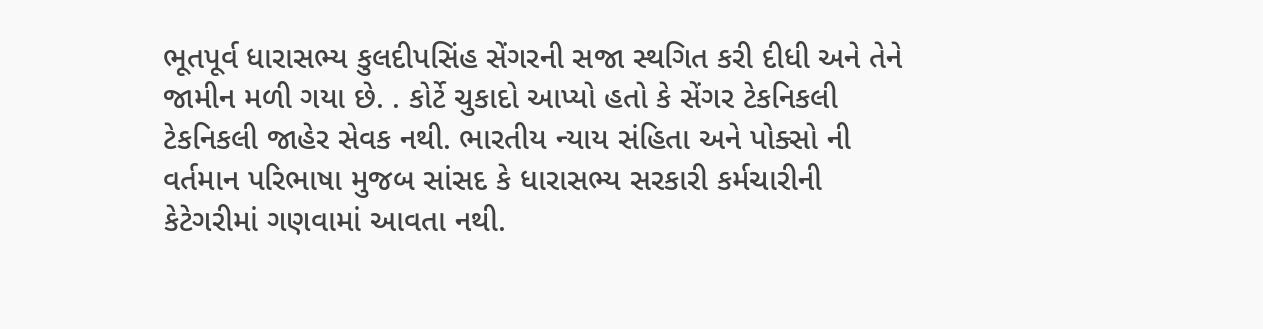ભૂતપૂર્વ ધારાસભ્ય કુલદીપસિંહ સેંગરની સજા સ્થગિત કરી દીધી અને તેને જામીન મળી ગયા છે. . કોર્ટે ચુકાદો આપ્યો હતો કે સેંગર ટેકનિકલી ટેકનિકલી જાહેર સેવક નથી. ભારતીય ન્યાય સંહિતા અને પોક્સો ની વર્તમાન પરિભાષા મુજબ સાંસદ કે ધારાસભ્ય સરકારી કર્મચારીની કેટેગરીમાં ગણવામાં આવતા નથી.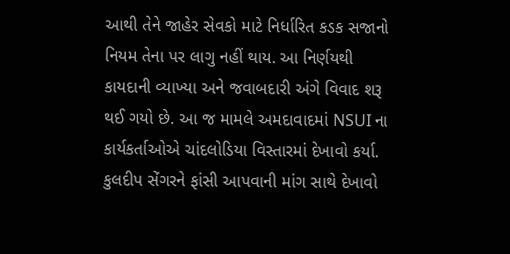આથી તેને જાહેર સેવકો માટે નિર્ધારિત કડક સજાનો નિયમ તેના પર લાગુ નહીં થાય. આ નિર્ણયથી કાયદાની વ્યાખ્યા અને જવાબદારી અંગે વિવાદ શરૂ થઈ ગયો છે. આ જ મામલે અમદાવાદમાં NSUI ના કાર્યકર્તાઓએ ચાંદલોડિયા વિસ્તારમાં દેખાવો કર્યા. કુલદીપ સેંગરને ફાંસી આપવાની માંગ સાથે દેખાવો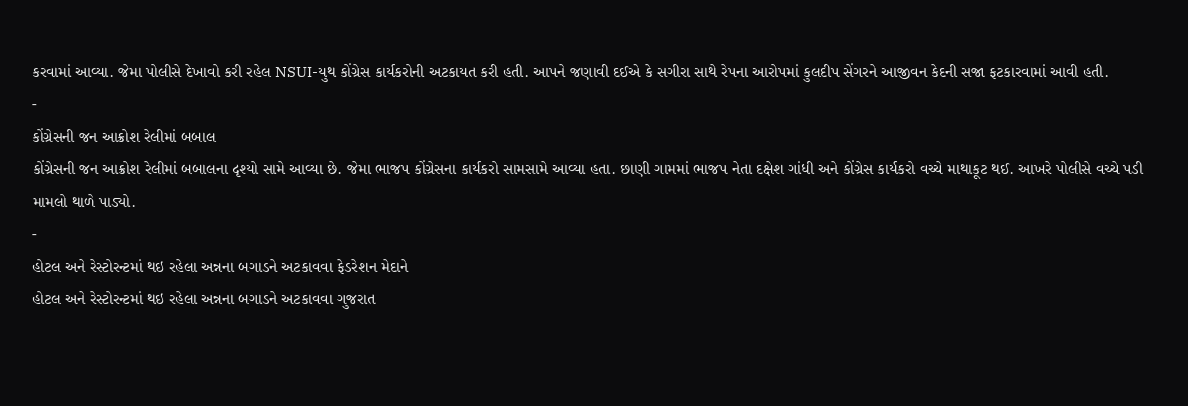કરવામાં આવ્યા. જેમા પોલીસે દેખાવો કરી રહેલ NSUI-યુથ કોંગ્રેસ કાર્યકરોની અટકાયત કરી હતી. આપને જણાવી દઈએ કે સગીરા સાથે રેપના આરોપમાં કુલદીપ સેંગરને આજીવન કેદની સજા ફટકારવામાં આવી હતી.
-
કોંગ્રેસની જન આક્રોશ રેલીમાં બબાલ
કોંગ્રેસની જન આક્રોશ રેલીમાં બબાલના દૃશ્યો સામે આવ્યા છે. જેમા ભાજપ કોંગ્રેસના કાર્યકરો સામસામે આવ્યા હતા. છાણી ગામમાં ભાજપ નેતા દક્ષેશ ગાંધી અને કોંગ્રેસ કાર્યકરો વચ્ચે માથાકૂટ થઈ. આખરે પોલીસે વચ્ચે પડી મામલો થાળે પાડ્યો.
-
હોટલ અને રેસ્ટોરન્ટમાં થઇ રહેલા અન્નના બગાડને અટકાવવા ફેડરેશન મેદાને
હોટલ અને રેસ્ટોરન્ટમાં થઇ રહેલા અન્નના બગાડને અટકાવવા ગુજરાત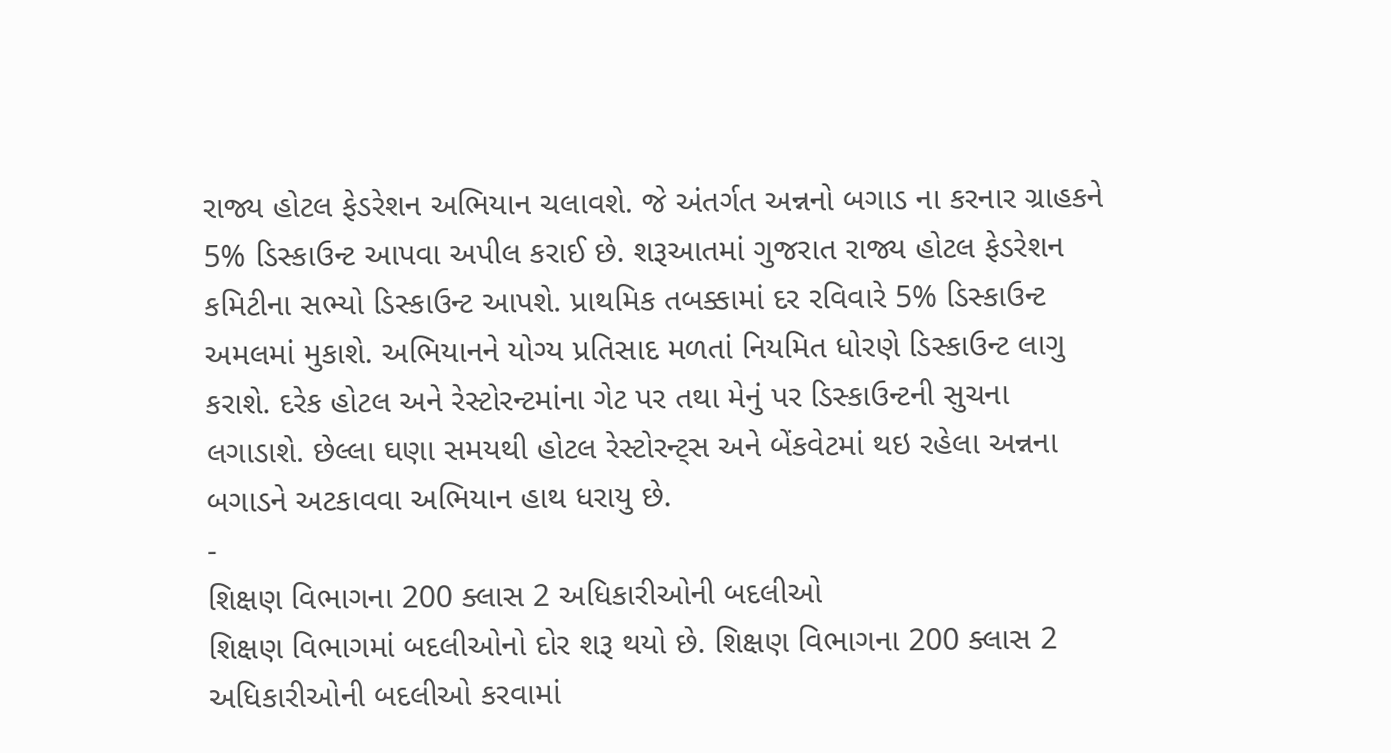રાજ્ય હોટલ ફેડરેશન અભિયાન ચલાવશે. જે અંતર્ગત અન્નનો બગાડ ના કરનાર ગ્રાહકને 5% ડિસ્કાઉન્ટ આપવા અપીલ કરાઈ છે. શરૂઆતમાં ગુજરાત રાજ્ય હોટલ ફેડરેશન કમિટીના સભ્યો ડિસ્કાઉન્ટ આપશે. પ્રાથમિક તબક્કામાં દર રવિવારે 5% ડિસ્કાઉન્ટ અમલમાં મુકાશે. અભિયાનને યોગ્ય પ્રતિસાદ મળતાં નિયમિત ધોરણે ડિસ્કાઉન્ટ લાગુ કરાશે. દરેક હોટલ અને રેસ્ટોરન્ટમાંના ગેટ પર તથા મેનું પર ડિસ્કાઉન્ટની સુચના લગાડાશે. છેલ્લા ઘણા સમયથી હોટલ રેસ્ટોરન્ટ્સ અને બેંકવેટમાં થઇ રહેલા અન્નના બગાડને અટકાવવા અભિયાન હાથ ધરાયુ છે.
-
શિક્ષણ વિભાગના 200 ક્લાસ 2 અધિકારીઓની બદલીઓ
શિક્ષણ વિભાગમાં બદલીઓનો દોર શરૂ થયો છે. શિક્ષણ વિભાગના 200 ક્લાસ 2 અધિકારીઓની બદલીઓ કરવામાં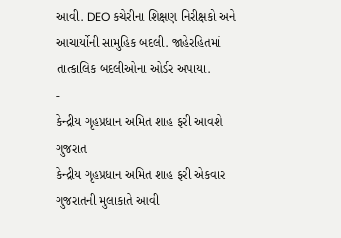આવી. DEO કચેરીના શિક્ષણ નિરીક્ષકો અને આચાર્યોની સામુહિક બદલી. જાહેરહિતમાં તાત્કાલિક બદલીઓના ઓર્ડર અપાયા.
-
કેન્દ્રીય ગૃહપ્રધાન અમિત શાહ ફરી આવશે ગુજરાત
કેન્દ્રીય ગૃહપ્રધાન અમિત શાહ ફરી એકવાર ગુજરાતની મુલાકાતે આવી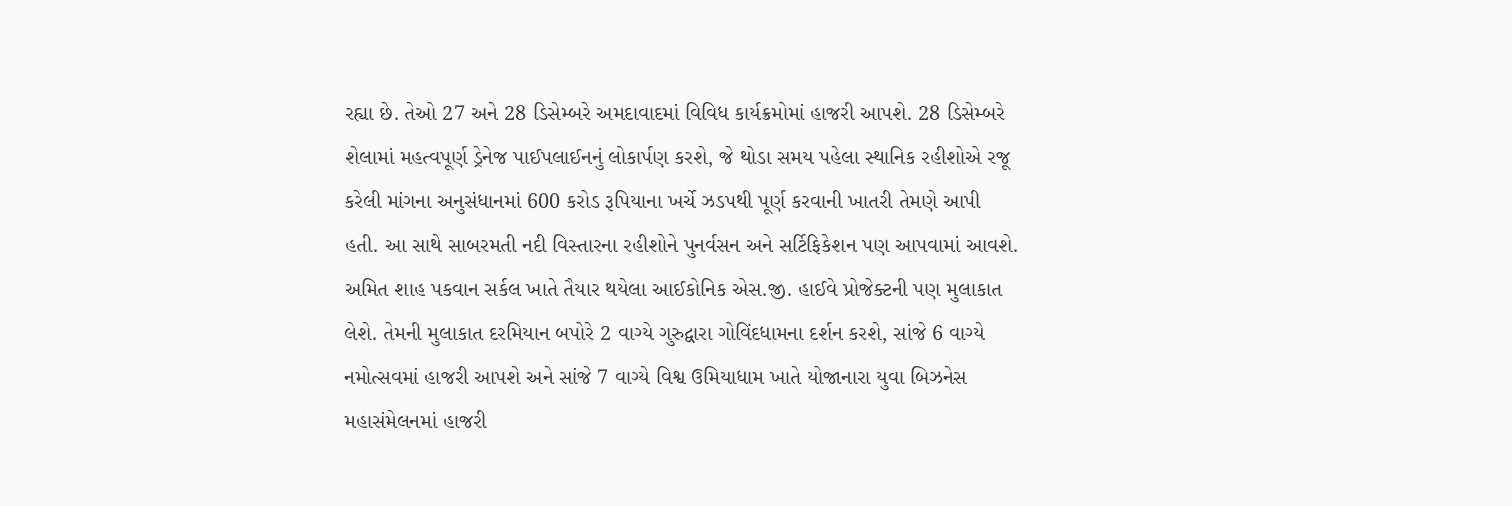રહ્યા છે. તેઓ 27 અને 28 ડિસેમ્બરે અમદાવાદમાં વિવિધ કાર્યક્રમોમાં હાજરી આપશે. 28 ડિસેમ્બરે શેલામાં મહત્વપૂર્ણ ડ્રેનેજ પાઈપલાઈનનું લોકાર્પણ કરશે, જે થોડા સમય પહેલા સ્થાનિક રહીશોએ રજૂ કરેલી માંગના અનુસંધાનમાં 600 કરોડ રૂપિયાના ખર્ચે ઝડપથી પૂર્ણ કરવાની ખાતરી તેમણે આપી હતી. આ સાથે સાબરમતી નદી વિસ્તારના રહીશોને પુનર્વસન અને સર્ટિફિકેશન પણ આપવામાં આવશે. અમિત શાહ પકવાન સર્કલ ખાતે તૈયાર થયેલા આઈકોનિક એસ.જી. હાઈવે પ્રોજેક્ટની પણ મુલાકાત લેશે. તેમની મુલાકાત દરમિયાન બપોરે 2 વાગ્યે ગુરુદ્વારા ગોવિંદધામના દર્શન કરશે, સાંજે 6 વાગ્યે નમોત્સવમાં હાજરી આપશે અને સાંજે 7 વાગ્યે વિશ્વ ઉમિયાધામ ખાતે યોજાનારા યુવા બિઝનેસ મહાસંમેલનમાં હાજરી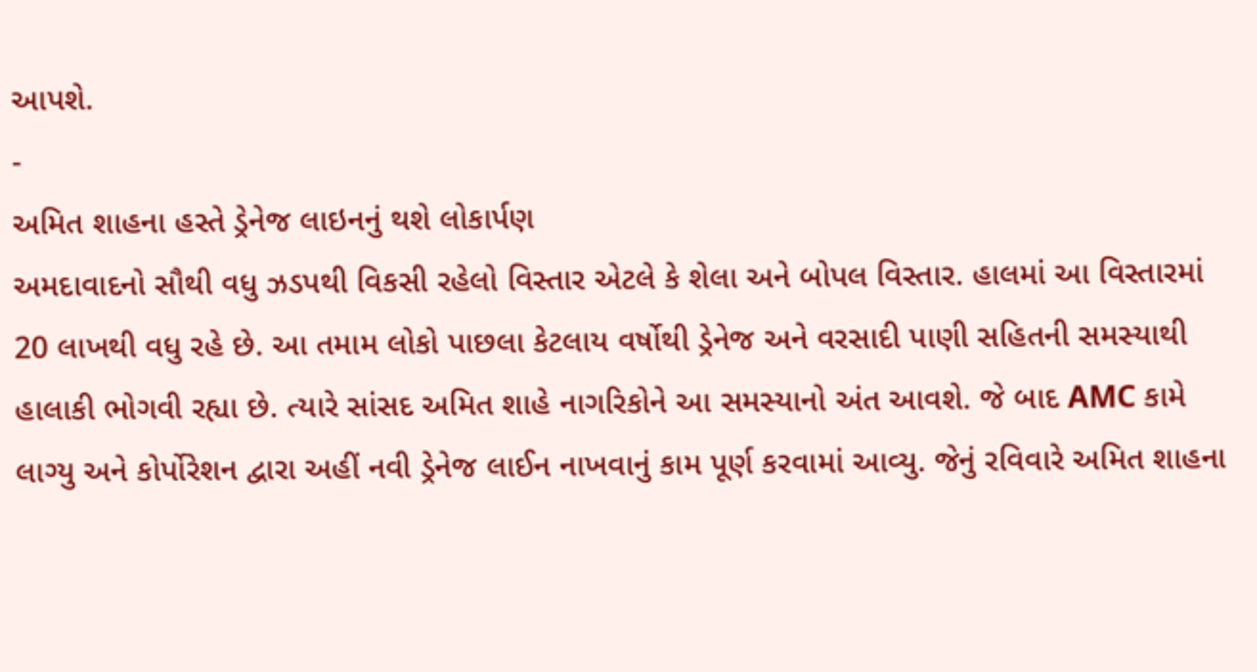આપશે.
-
અમિત શાહના હસ્તે ડ્રેનેજ લાઇનનું થશે લોકાર્પણ
અમદાવાદનો સૌથી વધુ ઝડપથી વિકસી રહેલો વિસ્તાર એટલે કે શેલા અને બોપલ વિસ્તાર. હાલમાં આ વિસ્તારમાં 20 લાખથી વધુ રહે છે. આ તમામ લોકો પાછલા કેટલાય વર્ષોથી ડ્રેનેજ અને વરસાદી પાણી સહિતની સમસ્યાથી હાલાકી ભોગવી રહ્યા છે. ત્યારે સાંસદ અમિત શાહે નાગરિકોને આ સમસ્યાનો અંત આવશે. જે બાદ AMC કામે લાગ્યુ અને કોર્પોરેશન દ્વારા અહીં નવી ડ્રેનેજ લાઈન નાખવાનું કામ પૂર્ણ કરવામાં આવ્યુ. જેનું રવિવારે અમિત શાહના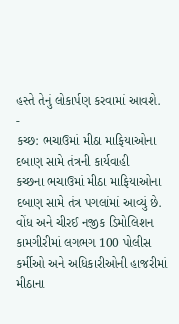હસ્તે તેનું લોકાર્પણ કરવામાં આવશે.
-
કચ્છ: ભચાઉમાં મીઠા માફિયાઓના દબાણ સામે તંત્રની કાર્યવાહી
કચ્છના ભચાઉમાં મીઠા માફિયાઓના દબાણ સામે તંત્ર પગલાંમાં આવ્યું છે. વોંધ અને ચીરઈ નજીક ડિમોલિશન કામગીરીમાં લગભગ 100 પોલીસ કર્મીઓ અને અધિકારીઓની હાજરીમાં મીઠાના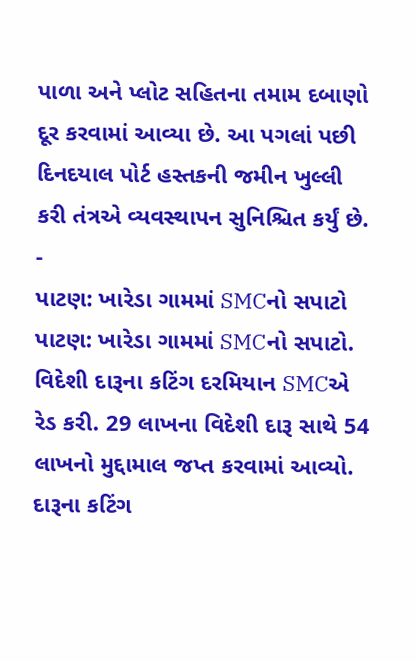પાળા અને પ્લોટ સહિતના તમામ દબાણો દૂર કરવામાં આવ્યા છે. આ પગલાં પછી દિનદયાલ પોર્ટ હસ્તકની જમીન ખુલ્લી કરી તંત્રએ વ્યવસ્થાપન સુનિશ્ચિત કર્યું છે.
-
પાટણ: ખારેડા ગામમાં SMCનો સપાટો
પાટણ: ખારેડા ગામમાં SMCનો સપાટો. વિદેશી દારૂના કટિંગ દરમિયાન SMCએ રેડ કરી. 29 લાખના વિદેશી દારૂ સાથે 54 લાખનો મુદ્દામાલ જપ્ત કરવામાં આવ્યો. દારૂના કટિંગ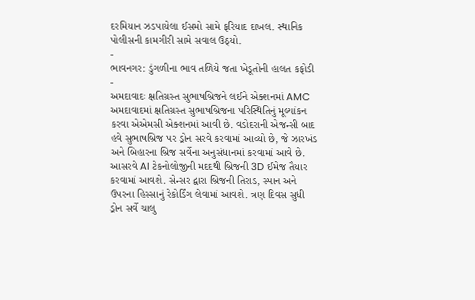દરમિયાન ઝડપાયેલા ઈસમો સામે ફરિયાદ દાખલ. સ્થાનિક પોલીસની કામગીરી સામે સવાલ ઉઠ્યો.
-
ભાવનગર: ડુંગળીના ભાવ તળિયે જતા ખેડૂતોની હાલત કફોડી
-
અમદાવાદઃ ક્ષતિગ્રસ્ત સુભાષબ્રિજને લઈને એક્શનમાં AMC
અમદાવાદમાં ક્ષતિગ્રસ્ત સુભાષબ્રિજના પરિસ્થિતિનું મૂલ્યાંકન કરવા એએમસી એક્શનમાં આવી છે. વડોદરાની એજન્સી બાદ હવે સુભાષબ્રિજ પર ડ્રોન સરવે કરવામાં આવ્યો છે, જે ઝારખંડ અને બિહારના બ્રિજ સર્વેના અનુસંધાનમાં કરવામાં આવે છે. આસરવે AI ટેકનોલોજીની મદદથી બ્રિજની 3D ઈમેજ તૈયાર કરવામાં આવશે. સેન્સર દ્વારા બ્રિજની તિરાડ, સ્પાન અને ઉપરના હિસ્સાનું રેકોર્ડિંગ લેવામાં આવશે. ત્રણ દિવસ સુધી ડ્રોન સર્વે ચાલુ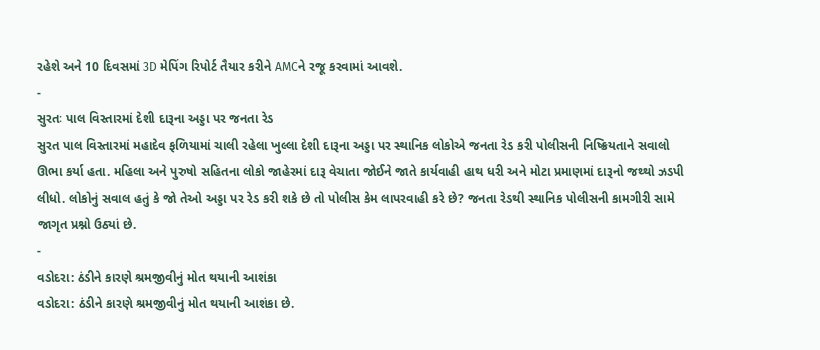રહેશે અને 10 દિવસમાં 3D મેપિંગ રિપોર્ટ તૈયાર કરીને AMCને રજૂ કરવામાં આવશે.
-
સુરતઃ પાલ વિસ્તારમાં દેશી દારૂના અડ્ડા પર જનતા રેડ
સુરત પાલ વિસ્તારમાં મહાદેવ ફળિયામાં ચાલી રહેલા ખુલ્લા દેશી દારૂના અડ્ડા પર સ્થાનિક લોકોએ જનતા રેડ કરી પોલીસની નિષ્ક્રિયતાને સવાલો ઊભા કર્યા હતા. મહિલા અને પુરુષો સહિતના લોકો જાહેરમાં દારૂ વેચાતા જોઈને જાતે કાર્યવાહી હાથ ધરી અને મોટા પ્રમાણમાં દારૂનો જથ્થો ઝડપી લીધો. લોકોનું સવાલ હતું કે જો તેઓ અડ્ડા પર રેડ કરી શકે છે તો પોલીસ કેમ લાપરવાહી કરે છે? જનતા રેડથી સ્થાનિક પોલીસની કામગીરી સામે જાગૃત પ્રશ્નો ઉઠ્યાં છે.
-
વડોદરા: ઠંડીને કારણે શ્રમજીવીનું મોત થયાની આશંકા
વડોદરા: ઠંડીને કારણે શ્રમજીવીનું મોત થયાની આશંકા છે.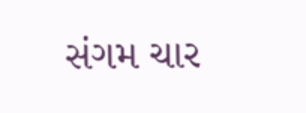સંગમ ચાર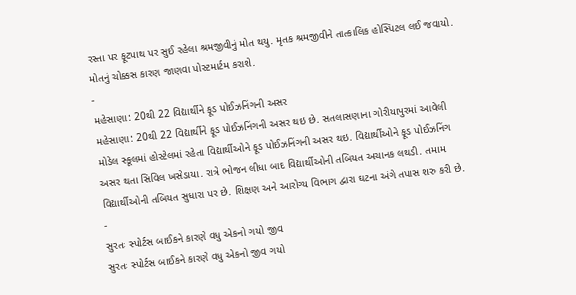રસ્તા પર ફૂટપાથ પર સુઈ રહેલા શ્રમજીવીનું મોત થયુ. મૃતક શ્રમજીવીને તાત્કાલિક હોસ્પિટલ લઈ જવાયો. મોતનું ચોક્કસ કારણ જાણવા પોસ્ટમાર્ટમ કરાશે.
-
મહેસાણા: 20થી 22 વિદ્યાર્થીને ફૂડ પોઈઝનિંગની અસર
મહેસાણા: 20થી 22 વિદ્યાર્થીને ફૂડ પોઈઝનિંગની અસર થઇ છે. સતલાસણાના ગોરીયાપુરમાં આવેલી મોડેલ સ્કૂલમાં હોસ્ટેલમાં રહેતા વિદ્યાર્થીઓને ફૂડ પોઈઝનિંગની અસર થઇ. વિદ્યાર્થીઓને ફૂડ પોઈઝનિંગ અસર થતા સિવિલ ખસેડાયા. રાત્રે ભોજન લીધા બાદ વિદ્યાર્થીઓની તબિયત અચાનક લથડી. તમામ વિદ્યાર્થીઓની તબિયત સુધારા પર છે. શિક્ષણ અને આરોગ્ય વિભાગ દ્વારા ઘટના અંગે તપાસ શરુ કરી છે.
-
સુરતઃ સ્પોર્ટસ બાઈકને કારણે વધુ એકનો ગયો જીવ
સુરતઃ સ્પોર્ટસ બાઈકને કારણે વધુ એકનો જીવ ગયો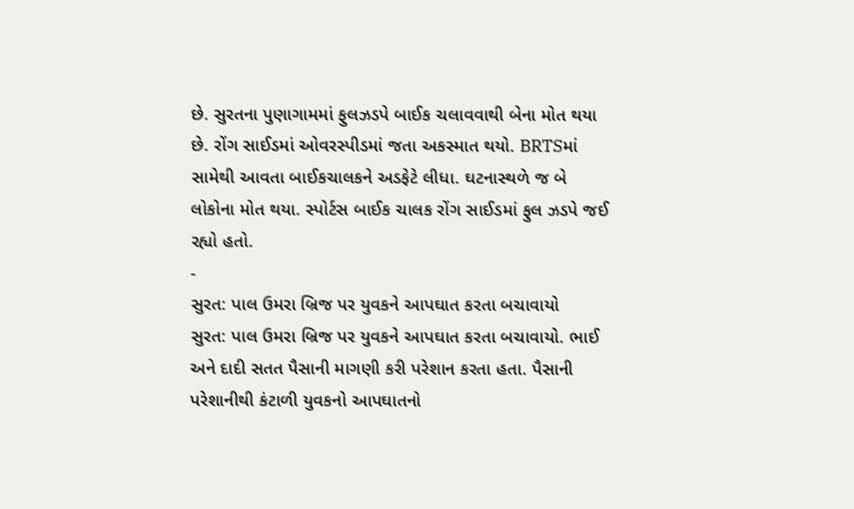છે. સુરતના પુણાગામમાં ફુલઝડપે બાઈક ચલાવવાથી બેના મોત થયા છે. રોંગ સાઈડમાં ઓવરસ્પીડમાં જતા અકસ્માત થયો. BRTSમાં સામેથી આવતા બાઈકચાલકને અડફેટે લીધા. ઘટનાસ્થળે જ બે લોકોના મોત થયા. સ્પોર્ટસ બાઈક ચાલક રોંગ સાઈડમાં ફુલ ઝડપે જઈ રહ્યો હતો.
-
સુરત: પાલ ઉમરા બ્રિજ પર યુવકને આપઘાત કરતા બચાવાયો
સુરત: પાલ ઉમરા બ્રિજ પર યુવકને આપઘાત કરતા બચાવાયો. ભાઈ અને દાદી સતત પૈસાની માગણી કરી પરેશાન કરતા હતા. પૈસાની પરેશાનીથી કંટાળી યુવકનો આપઘાતનો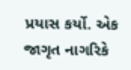પ્રયાસ કર્યો. એક જાગૃત નાગરિકે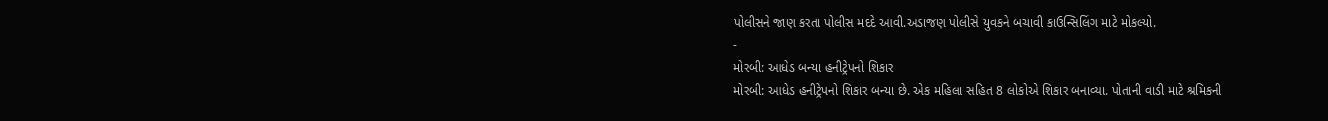પોલીસને જાણ કરતા પોલીસ મદદે આવી.અડાજણ પોલીસે યુવકને બચાવી કાઉન્સિલિંગ માટે મોકલ્યો.
-
મોરબી: આધેડ બન્યા હનીટ્રેપનો શિકાર
મોરબી: આધેડ હનીટ્રેપનો શિકાર બન્યા છે. એક મહિલા સહિત 8 લોકોએ શિકાર બનાવ્યા. પોતાની વાડી માટે શ્રમિકની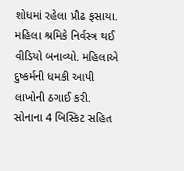શોધમાં રહેલા પ્રૌઢ ફસાયા. મહિલા શ્રમિકે નિર્વસ્ત્ર થઈ વીડિયો બનાવ્યો. મહિલાએ દુષ્કર્મની ધમકી આપી લાખોની ઠગાઈ કરી. સોનાના 4 બિસ્કિટ સહિત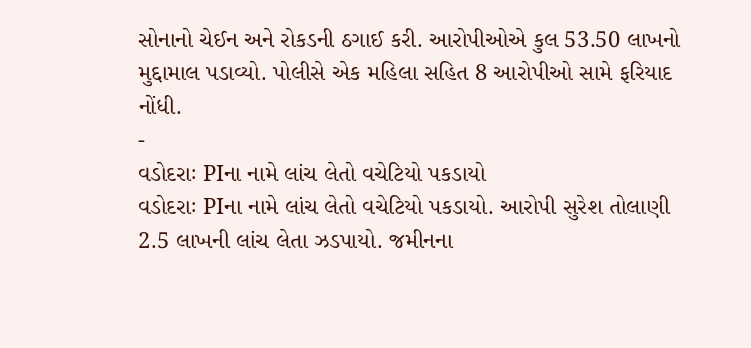સોનાનો ચેઈન અને રોકડની ઠગાઈ કરી. આરોપીઓએ કુલ 53.50 લાખનો મુદ્દામાલ પડાવ્યો. પોલીસે એક મહિલા સહિત 8 આરોપીઓ સામે ફરિયાદ નોંધી.
-
વડોદરાઃ PIના નામે લાંચ લેતો વચેટિયો પકડાયો
વડોદરાઃ PIના નામે લાંચ લેતો વચેટિયો પકડાયો. આરોપી સુરેશ તોલાણી 2.5 લાખની લાંચ લેતા ઝડપાયો. જમીનના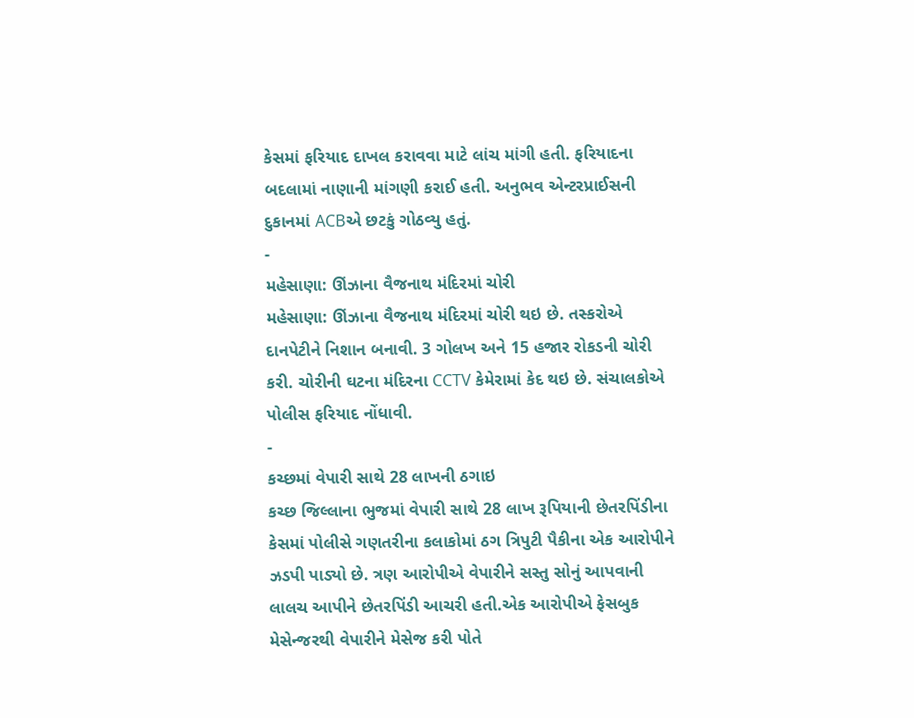કેસમાં ફરિયાદ દાખલ કરાવવા માટે લાંચ માંગી હતી. ફરિયાદના બદલામાં નાણાની માંગણી કરાઈ હતી. અનુભવ એન્ટરપ્રાઈસની દુકાનમાં ACBએ છટકું ગોઠવ્યુ હતું.
-
મહેસાણા: ઊંઝાના વૈજનાથ મંદિરમાં ચોરી
મહેસાણા: ઊંઝાના વૈજનાથ મંદિરમાં ચોરી થઇ છે. તસ્કરોએ દાનપેટીને નિશાન બનાવી. 3 ગોલખ અને 15 હજાર રોકડની ચોરી કરી. ચોરીની ઘટના મંદિરના CCTV કેમેરામાં કેદ થઇ છે. સંચાલકોએ પોલીસ ફરિયાદ નોંધાવી.
-
કચ્છમાં વેપારી સાથે 28 લાખની ઠગાઇ
કચ્છ જિલ્લાના ભુજમાં વેપારી સાથે 28 લાખ રૂપિયાની છેતરપિંડીના કેસમાં પોલીસે ગણતરીના કલાકોમાં ઠગ ત્રિપુટી પૈકીના એક આરોપીને ઝડપી પાડ્યો છે. ત્રણ આરોપીએ વેપારીને સસ્તુ સોનું આપવાની લાલચ આપીને છેતરપિંડી આચરી હતી.એક આરોપીએ ફેસબુક મેસેન્જરથી વેપારીને મેસેજ કરી પોતે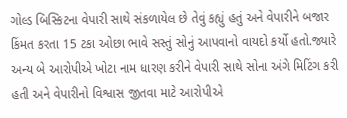ગોલ્ડ બિસ્કિટના વેપારી સાથે સંકળાયેલ છે તેવું કહ્યું હતું અને વેપારીને બજાર કિંમત કરતા 15 ટકા ઓછા ભાવે સસ્તું સોનું આપવાનો વાયદો કર્યો હતો.જ્યારે અન્ય બે આરોપીએ ખોટા નામ ધારણ કરીને વેપારી સાથે સોના અંગે મિટિંગ કરી હતી અને વેપારીનો વિશ્વાસ જીતવા માટે આરોપીએ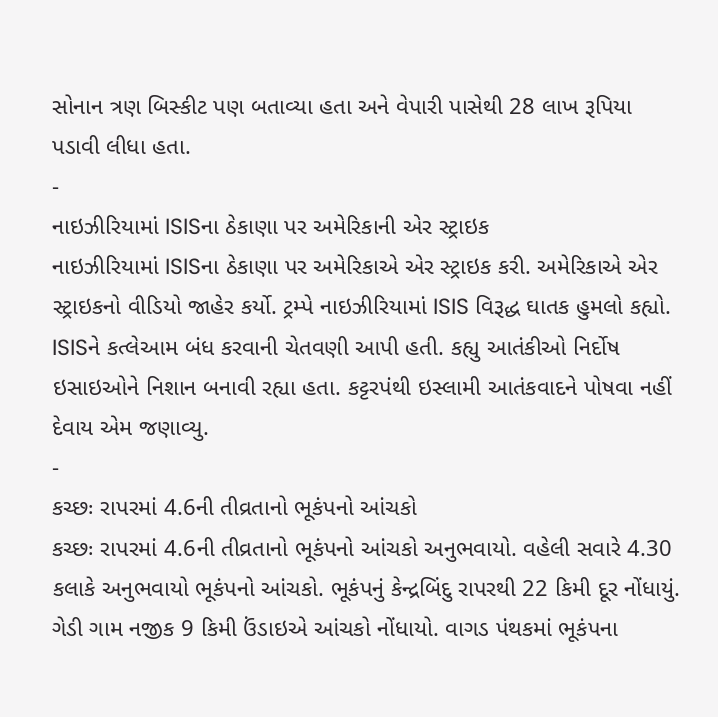સોનાન ત્રણ બિસ્કીટ પણ બતાવ્યા હતા અને વેપારી પાસેથી 28 લાખ રૂપિયા પડાવી લીધા હતા.
-
નાઇઝીરિયામાં ISISના ઠેકાણા પર અમેરિકાની એર સ્ટ્રાઇક
નાઇઝીરિયામાં ISISના ઠેકાણા પર અમેરિકાએ એર સ્ટ્રાઇક કરી. અમેરિકાએ એર સ્ટ્રાઇકનો વીડિયો જાહેર કર્યો. ટ્રમ્પે નાઇઝીરિયામાં ISIS વિરૂદ્ધ ઘાતક હુમલો કહ્યો. ISISને કત્લેઆમ બંધ કરવાની ચેતવણી આપી હતી. કહ્યુ આતંકીઓ નિર્દોષ ઇસાઇઓને નિશાન બનાવી રહ્યા હતા. કટ્ટરપંથી ઇસ્લામી આતંકવાદને પોષવા નહીં દેવાય એમ જણાવ્યુ.
-
કચ્છઃ રાપરમાં 4.6ની તીવ્રતાનો ભૂકંપનો આંચકો
કચ્છઃ રાપરમાં 4.6ની તીવ્રતાનો ભૂકંપનો આંચકો અનુભવાયો. વહેલી સવારે 4.30 કલાકે અનુભવાયો ભૂકંપનો આંચકો. ભૂકંપનું કેન્દ્રબિંદુ રાપરથી 22 કિમી દૂર નોંધાયું. ગેડી ગામ નજીક 9 કિમી ઉંડાઇએ આંચકો નોંધાયો. વાગડ પંથકમાં ભૂકંપના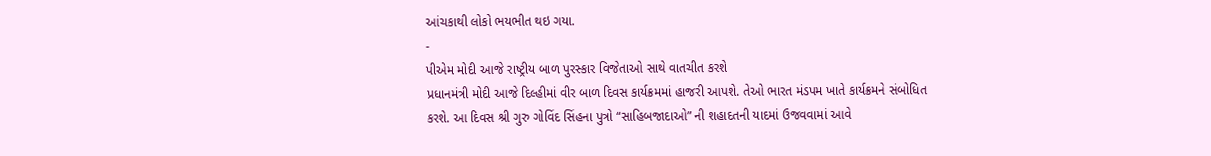આંચકાથી લોકો ભયભીત થઇ ગયા.
-
પીએમ મોદી આજે રાષ્ટ્રીય બાળ પુરસ્કાર વિજેતાઓ સાથે વાતચીત કરશે
પ્રધાનમંત્રી મોદી આજે દિલ્હીમાં વીર બાળ દિવસ કાર્યક્રમમાં હાજરી આપશે. તેઓ ભારત મંડપમ ખાતે કાર્યક્રમને સંબોધિત કરશે. આ દિવસ શ્રી ગુરુ ગોવિંદ સિંહના પુત્રો “સાહિબજાદાઓ” ની શહાદતની યાદમાં ઉજવવામાં આવે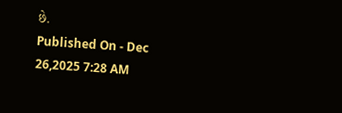છે.
Published On - Dec 26,2025 7:28 AM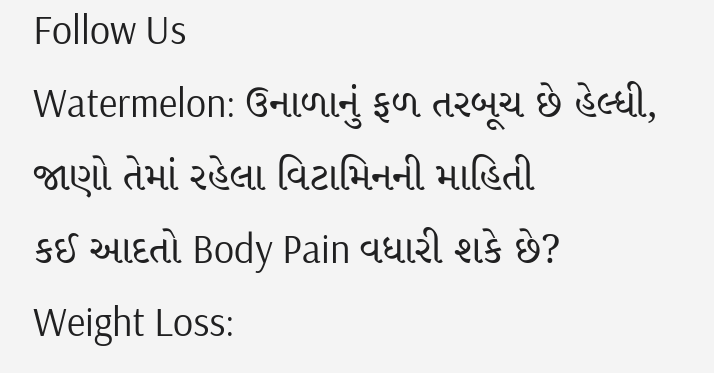Follow Us
Watermelon: ઉનાળાનું ફળ તરબૂચ છે હેલ્ધી, જાણો તેમાં રહેલા વિટામિનની માહિતી
કઈ આદતો Body Pain વધારી શકે છે?
Weight Loss: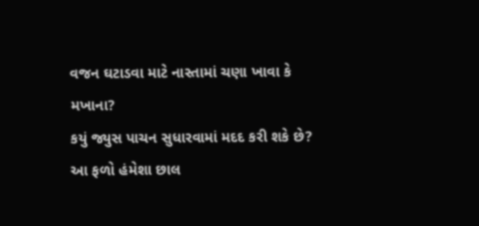વજન ઘટાડવા માટે નાસ્તામાં ચણા ખાવા કે મખાના?
કયું જ્યુસ પાચન સુધારવામાં મદદ કરી શકે છે?
આ ફળો હંમેશા છાલ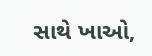સાથે ખાઓ,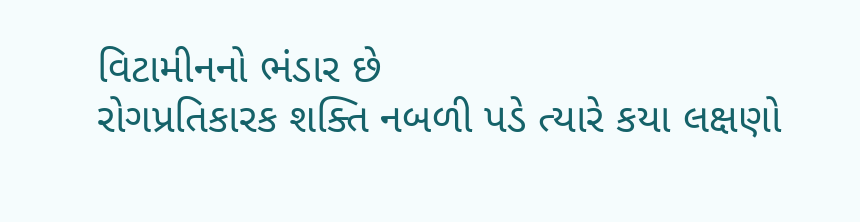વિટામીનનો ભંડાર છે
રોગપ્રતિકારક શક્તિ નબળી પડે ત્યારે કયા લક્ષણો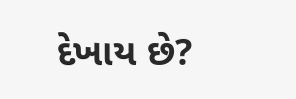દેખાય છે?